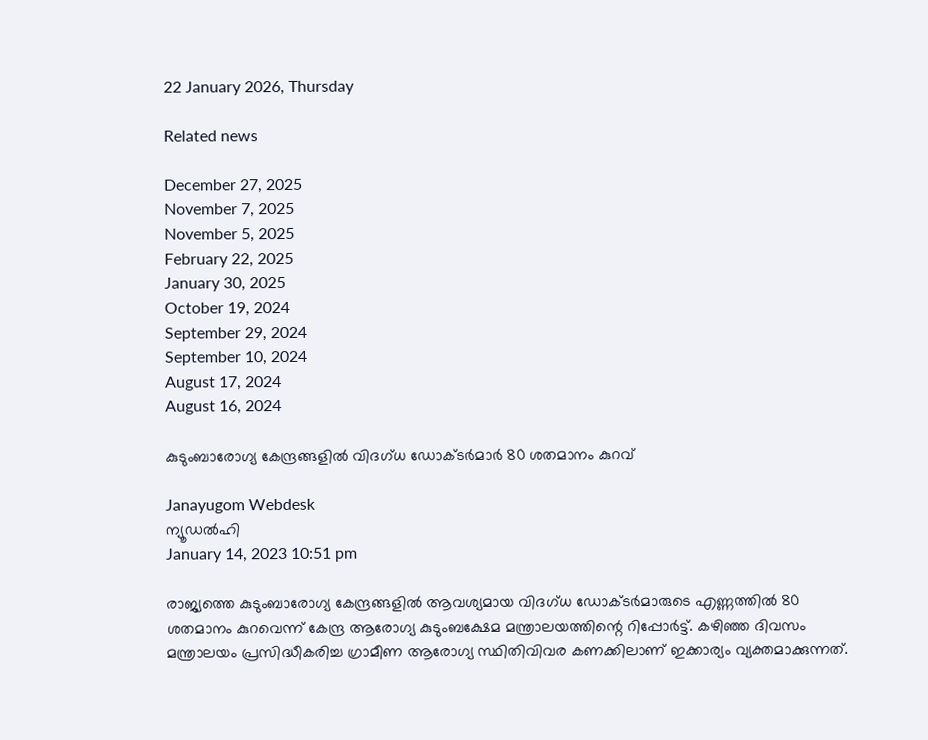22 January 2026, Thursday

Related news

December 27, 2025
November 7, 2025
November 5, 2025
February 22, 2025
January 30, 2025
October 19, 2024
September 29, 2024
September 10, 2024
August 17, 2024
August 16, 2024

കുടുംബാരോഗ്യ കേന്ദ്രങ്ങളിൽ വിദഗ്ധ ഡോക്ടർമാര്‍ 80 ശതമാനം കുറവ്

Janayugom Webdesk
ന്യൂഡല്‍ഹി
January 14, 2023 10:51 pm

രാജ്യത്തെ കുടുംബാരോഗ്യ കേന്ദ്രങ്ങളിൽ ആവശ്യമായ വിദഗ്ധ ഡോക്ടർമാരുടെ എണ്ണത്തിൽ 80 ശതമാനം കുറവെന്ന് കേന്ദ്ര ആരോഗ്യ കുടുംബക്ഷേമ മന്ത്രാലയത്തിന്റെ റിപ്പോർട്ട്. കഴിഞ്ഞ ദിവസം മന്ത്രാലയം പ്രസിദ്ധീകരിച്ച ഗ്രാമീണ ആരോഗ്യ സ്ഥിതിവിവര കണക്കിലാണ് ഇക്കാര്യം വ്യക്തമാക്കുന്നത്.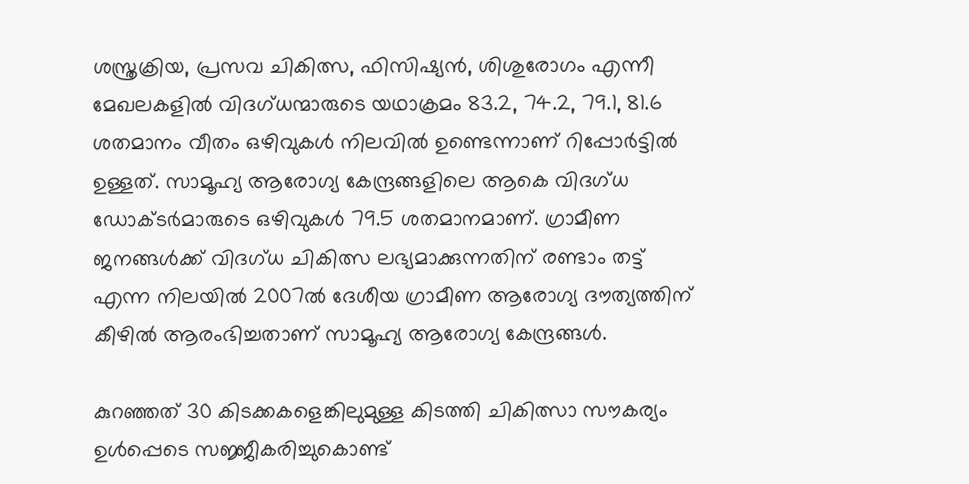ശസ്ത്രക്രിയ, പ്രസവ ചികിത്സ, ഫിസിഷ്യൻ, ശിശുരോഗം എന്നീ മേഖലകളിൽ വിദഗ്ധന്മാരുടെ യഥാക്രമം 83.2, 74.2, 79.1, 81.6 ശതമാനം വീതം ഒഴിവുകൾ നിലവിൽ ഉണ്ടെന്നാണ് റിപ്പോർട്ടിൽ ഉള്ളത്. സാമൂഹ്യ ആരോഗ്യ കേന്ദ്രങ്ങളിലെ ആകെ വിദഗ്ധ ഡോക്ടർമാരുടെ ഒഴിവുകൾ 79.5 ശതമാനമാണ്. ഗ്രാമീണ ജനങ്ങൾക്ക് വിദഗ്ധ ചികിത്സ ലഭ്യമാക്കുന്നതിന് രണ്ടാം തട്ട് എന്ന നിലയിൽ 2007ല്‍ ദേശീയ ഗ്രാമീണ ആരോഗ്യ ദൗത്യത്തിന് കീഴിൽ ആരംഭിച്ചതാണ് സാമൂഹ്യ ആരോഗ്യ കേന്ദ്രങ്ങൾ.

കുറഞ്ഞത് 30 കിടക്കകളെങ്കിലുമുള്ള കിടത്തി ചികിത്സാ സൗകര്യം ഉൾപ്പെടെ സജ്ജീകരിച്ചുകൊണ്ട്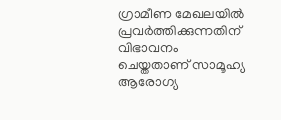ഗ്രാമീണ മേഖലയിൽ പ്രവർത്തിക്കുന്നതിന് വിഭാവനം ചെയ്തതാണ് സാമൂഹ്യ ആരോഗ്യ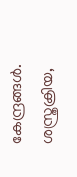കേന്ദ്രങ്ങൾ. ശസ്ത്രക്രിയ,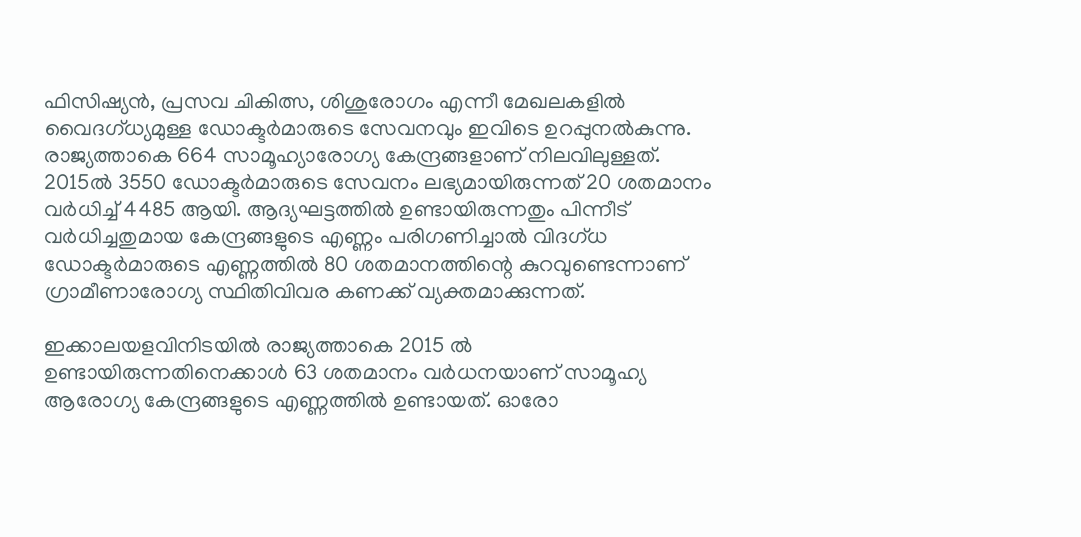ഫിസിഷ്യൻ, പ്രസവ ചികിത്സ, ശിശുരോഗം എന്നീ മേഖലകളില്‍ വൈദഗ്ധ്യമുള്ള ഡോക്ടർമാരുടെ സേവനവും ഇവിടെ ഉറപ്പുനൽകുന്നു. രാജ്യത്താകെ 664 സാമൂഹ്യാരോഗ്യ കേന്ദ്രങ്ങളാണ് നിലവിലുള്ളത്. 2015ല്‍ 3550 ഡോക്ടർമാരുടെ സേവനം ലഭ്യമായിരുന്നത് 20 ശതമാനം വർധിച്ച് 4485 ആയി. ആദ്യഘട്ടത്തില്‍ ഉണ്ടായിരുന്നതും പിന്നീട് വർധിച്ചതുമായ കേന്ദ്രങ്ങളുടെ എണ്ണം പരിഗണിച്ചാൽ വിദഗ്ധ ഡോക്ടർമാരുടെ എണ്ണത്തിൽ 80 ശതമാനത്തിന്റെ കുറവുണ്ടെന്നാണ് ഗ്രാമീണാരോഗ്യ സ്ഥിതിവിവര കണക്ക് വ്യക്തമാക്കുന്നത്.

ഇക്കാലയളവിനിടയിൽ രാജ്യത്താകെ 2015 ൽ ഉണ്ടായിരുന്നതിനെക്കാൾ 63 ശതമാനം വർധനയാണ് സാമൂഹ്യ ആരോഗ്യ കേന്ദ്രങ്ങളുടെ എണ്ണത്തിൽ ഉണ്ടായത്. ഓരോ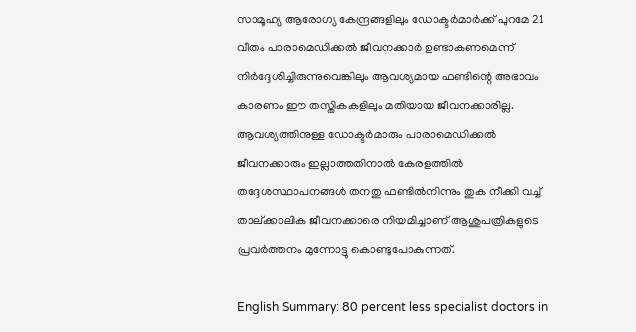സാമൂഹ്യ ആരോഗ്യ കേന്ദ്രങ്ങളിലും ഡോക്ടർമാർക്ക് പുറമേ 21 വീതം പാരാമെഡിക്കൽ ജീവനക്കാര്‍ ഉണ്ടാകണമെന്ന് നിർദ്ദേശിച്ചിരുന്നുവെങ്കിലും ആവശ്യമായ ഫണ്ടിന്റെ അഭാവം കാരണം ഈ തസ്തികകളിലും മതിയായ ജീവനക്കാരില്ല. ആവശ്യത്തിനുള്ള ഡോക്ടർമാരും പാരാമെഡിക്കൽ ജീവനക്കാരും ഇല്ലാത്തതിനാൽ കേരളത്തില്‍ തദ്ദേശസ്ഥാപനങ്ങൾ തനതു ഫണ്ടിൽനിന്നും തുക നീക്കി വച്ച് താല്ക്കാലിക ജീവനക്കാരെ നിയമിച്ചാണ് ആശുപത്രികളുടെ പ്രവർത്തനം മുന്നോട്ടു കൊണ്ടുപോകുന്നത്.

English Summary: 80 percent less specialist doctors in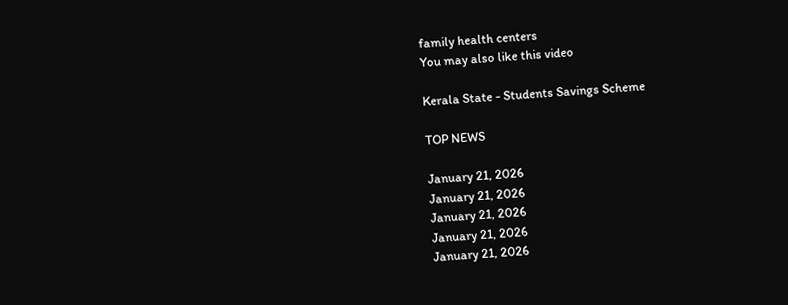family health centers
You may also like this video

Kerala State - Students Savings Scheme

TOP NEWS

January 21, 2026
January 21, 2026
January 21, 2026
January 21, 2026
January 21, 2026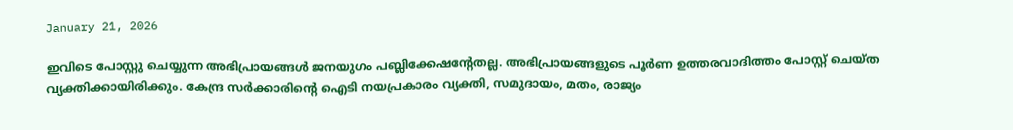January 21, 2026

ഇവിടെ പോസ്റ്റു ചെയ്യുന്ന അഭിപ്രായങ്ങള്‍ ജനയുഗം പബ്ലിക്കേഷന്റേതല്ല. അഭിപ്രായങ്ങളുടെ പൂര്‍ണ ഉത്തരവാദിത്തം പോസ്റ്റ് ചെയ്ത വ്യക്തിക്കായിരിക്കും. കേന്ദ്ര സര്‍ക്കാരിന്റെ ഐടി നയപ്രകാരം വ്യക്തി, സമുദായം, മതം, രാജ്യം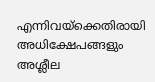എന്നിവയ്‌ക്കെതിരായി അധിക്ഷേപങ്ങളും അശ്ലീല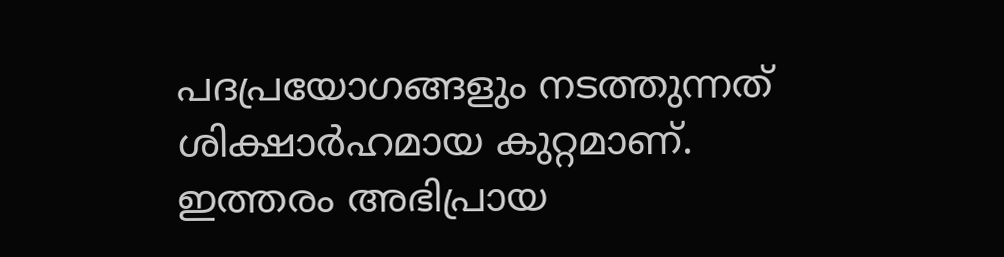പദപ്രയോഗങ്ങളും നടത്തുന്നത് ശിക്ഷാര്‍ഹമായ കുറ്റമാണ്. ഇത്തരം അഭിപ്രായ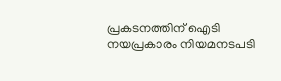പ്രകടനത്തിന് ഐടി നയപ്രകാരം നിയമനടപടി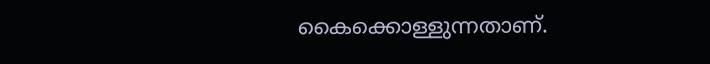കൈക്കൊള്ളുന്നതാണ്.